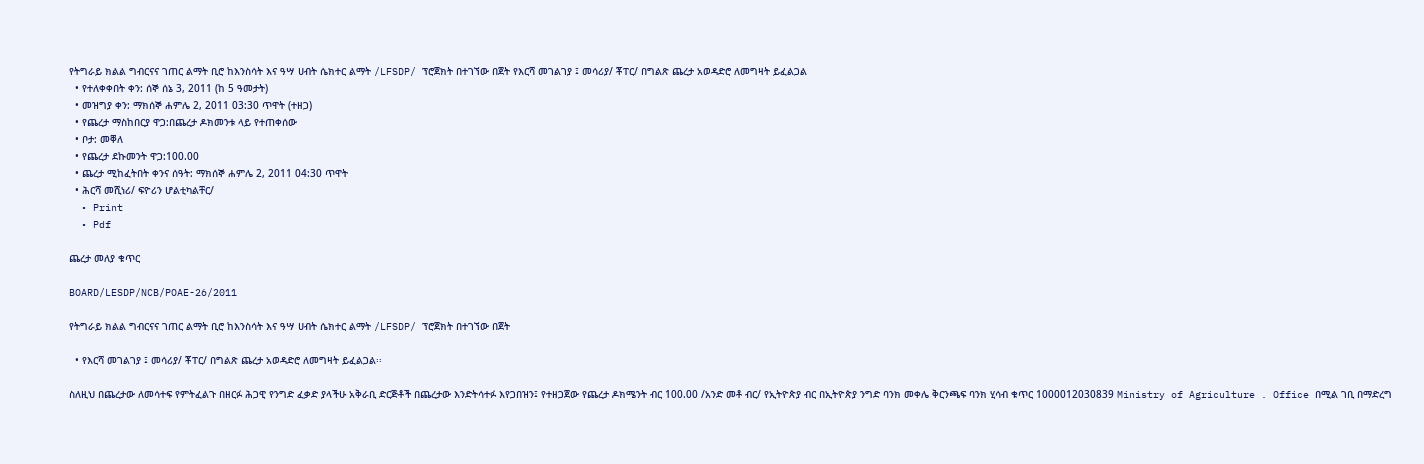የትግራይ ክልል ግብርናና ገጠር ልማት ቢሮ ከእንስሳት እና ዓሣ ሀብት ሴክተር ልማት /LFSDP/ ፕሮጀክት በተገኘው በጀት የእርሻ መገልገያ ፤ መሳሪያ/ ቾፐር/ በግልጽ ጨረታ አወዳድሮ ለመግዛት ይፈልጋል
  • የተለቀቀበት ቀን: ሰኞ ሰኔ 3, 2011 (ከ 5 ዓመታት)
  • መዝግያ ቀን: ማክሰኞ ሐምሌ 2, 2011 03:30 ጥዋት (ተዘጋ)
  • የጨረታ ማስከበርያ ዋጋ:በጨረታ ዶክመንቱ ላይ የተጠቀሰው
  • ቦታ: መቐለ
  • የጨረታ ደኩመንት ዋጋ:100.00
  • ጨረታ ሚከፈትበት ቀንና ሰዓት: ማክሰኞ ሐምሌ 2, 2011 04:30 ጥዋት
  • ሕርሻ መሺነሪ/ ፍዮሪን ሆልቲካልቸር/
  • Print
  • Pdf

ጨረታ መለያ ቁጥር

BOARD/LESDP/NCB/POAE-26/2011

የትግራይ ክልል ግብርናና ገጠር ልማት ቢሮ ከእንስሳት እና ዓሣ ሀብት ሴክተር ልማት /LFSDP/ ፕሮጀክት በተገኘው በጀት

  • የእርሻ መገልገያ ፤ መሳሪያ/ ቾፐር/ በግልጽ ጨረታ አወዳድሮ ለመግዛት ይፈልጋል፡፡

ስለዚህ በጨረታው ለመሳተፍ የምትፈልጉ በዘርፉ ሕጋዊ የንግድ ፈቃድ ያላችሁ አቅራቢ ድርጅቶች በጨረታው እንድትሳተፉ እየጋበዝን፤ የተዘጋጀው የጨረታ ዶክሜንት ብር 100.00 /አንድ መቶ ብር/ የኢትዮጵያ ብር በኢትዮጵያ ንግድ ባንክ መቀሌ ቅርንጫፍ ባንክ ሂሳብ ቁጥር 1000012030839 Ministry of Agriculture . Office በሚል ገቢ በማድረግ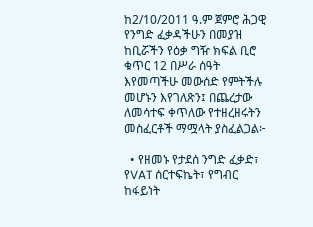ከ2/10/2011 ዓ.ም ጀምሮ ሕጋዊ የንግድ ፈቃዳችሁን በመያዝ ከቢሯችን የዕቃ ግዥ ክፍል ቢሮ ቁጥር 12 በሥራ ሰዓት እየመጣችሁ መውሰድ የምትችሉ መሆኑን እየገለጽን፤ በጨረታው ለመሳተፍ ቀጥለው የተዘረዘሩትን መስፈርቶች ማሟላት ያስፈልጋል፦

  • የዘመኑ የታደሰ ንግድ ፈቃድ፣ የVAT ሰርተፍኬት፣ የግብር ከፋይነት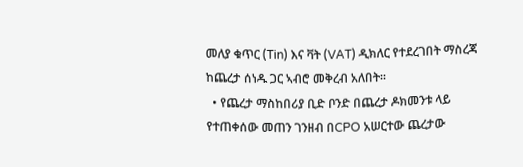መለያ ቁጥር (Tin) እና ቫት (VAT) ዲክለር የተደረገበት ማስረጃ ከጨረታ ሰነዱ ጋር ኣብሮ መቅረብ አለበት፡፡
  • የጨረታ ማስከበሪያ ቢድ ቦንድ በጨረታ ዶክመንቱ ላይ የተጠቀሰው መጠን ገንዘብ በCPO አሠርተው ጨረታው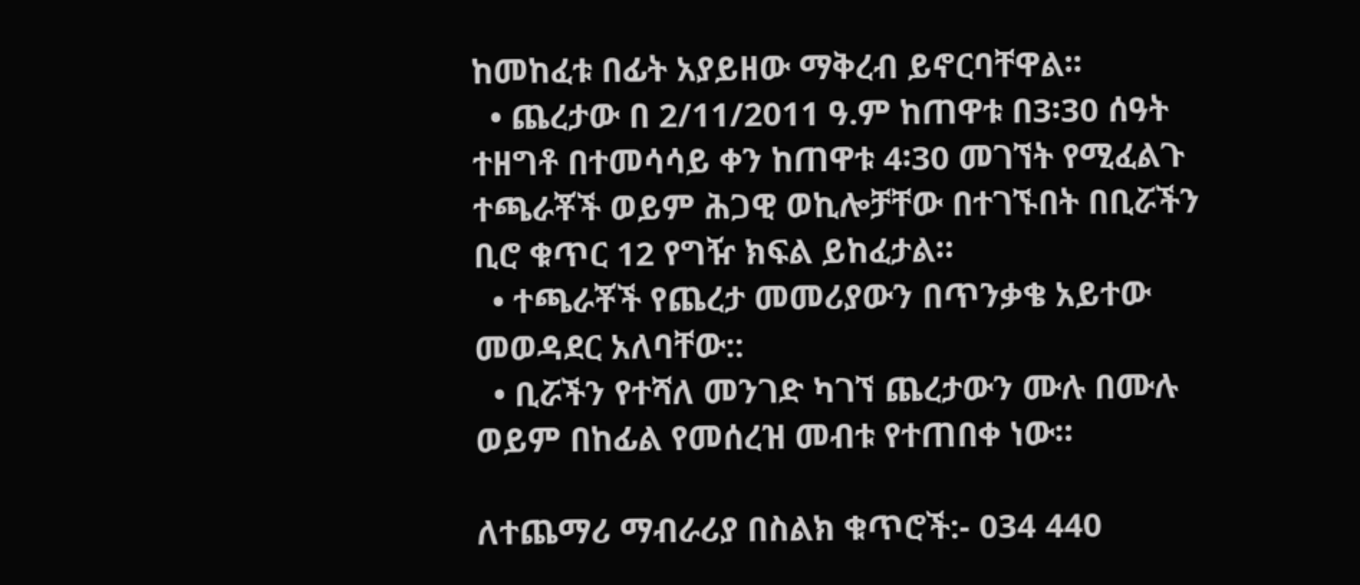ከመከፈቱ በፊት አያይዘው ማቅረብ ይኖርባቸዋል፡፡
  • ጨረታው በ 2/11/2011 ዓ.ም ከጠዋቱ በ3፡30 ሰዓት ተዘግቶ በተመሳሳይ ቀን ከጠዋቱ 4፡30 መገኘት የሚፈልጉ ተጫራቾች ወይም ሕጋዊ ወኪሎቻቸው በተገኙበት በቢሯችን ቢሮ ቁጥር 12 የግዥ ክፍል ይከፈታል።
  • ተጫራቾች የጨረታ መመሪያውን በጥንቃቄ አይተው መወዳደር አለባቸው::
  • ቢሯችን የተሻለ መንገድ ካገኘ ጨረታውን ሙሉ በሙሉ ወይም በከፊል የመሰረዝ መብቱ የተጠበቀ ነው።

ለተጨማሪ ማብራሪያ በስልክ ቁጥሮች:- 034 440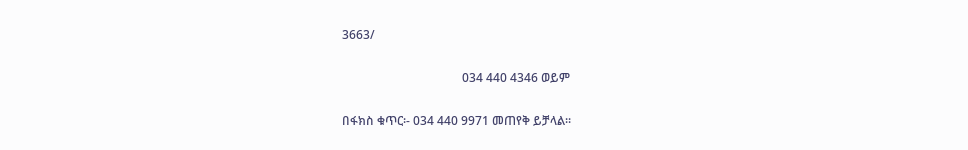3663/

                                        034 440 4346 ወይም

በፋክስ ቁጥር፡- 034 440 9971 መጠየቅ ይቻላል።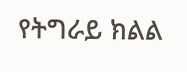የትግራይ ክልል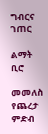ግብርና ገጠር

ልማት ቢሮ

መመለስ
የጨረታ ምድብ